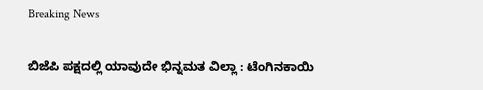Breaking News

ಬಿಜೆಪಿ ಪಕ್ಷದಲ್ಲಿ ಯಾವುದೇ ಭಿನ್ನಮತ ವಿಲ್ಲಾ : ಟೆಂಗಿನಕಾಯಿ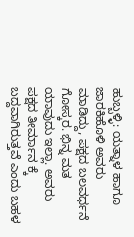ಹುಬ್ಬಳ್ಳಿ: ಯತ್ನಾಳ ಹಾಗೂ ಜಾರಕಿಹೊಳಿ ಅವರು ಮಾಡಿದ್ದು, ಪಕ್ಷದ ಬಲವರ್ಧನೆ ಗೋಸ್ಕರ. ಭಿನ್ನ ಮತ ಯಾವುದು ಇಲ್ಲಾ. ಅವರು ಪಕ್ಷದ ತೀರ್ಮಾನ ಕ್ಕೆ ಬದ್ದವಾಗಿರುತ್ತವೆ ಎಂದು ಬಹಳ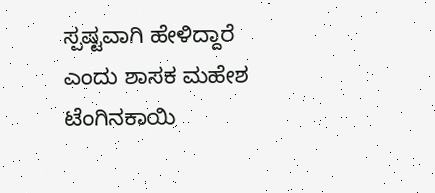ಸ್ಪಷ್ಟವಾಗಿ ಹೇಳಿದ್ದಾರೆ ಎಂದು ಶಾಸಕ ಮಹೇಶ ಟೆಂಗಿನಕಾಯಿ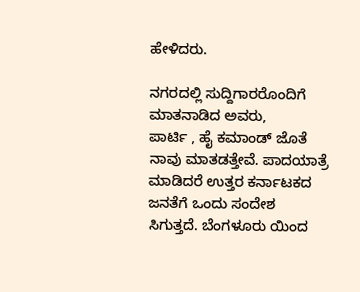ಹೇಳಿದರು.

ನಗರದಲ್ಲಿ ಸುದ್ದಿಗಾರರೊಂದಿಗೆ ಮಾತನಾಡಿದ ಅವರು,
ಪಾರ್ಟಿ , ಹೈ ಕಮಾಂಡ್ ಜೊತೆ ನಾವು ಮಾತಡತ್ತೇವೆ. ಪಾದಯಾತ್ರೆ ಮಾಡಿದರೆ ಉತ್ತರ ಕರ್ನಾಟಕದ ಜನತೆಗೆ ಒಂದು ಸಂದೇಶ ಸಿಗುತ್ತದೆ. ಬೆಂಗಳೂರು ಯಿಂದ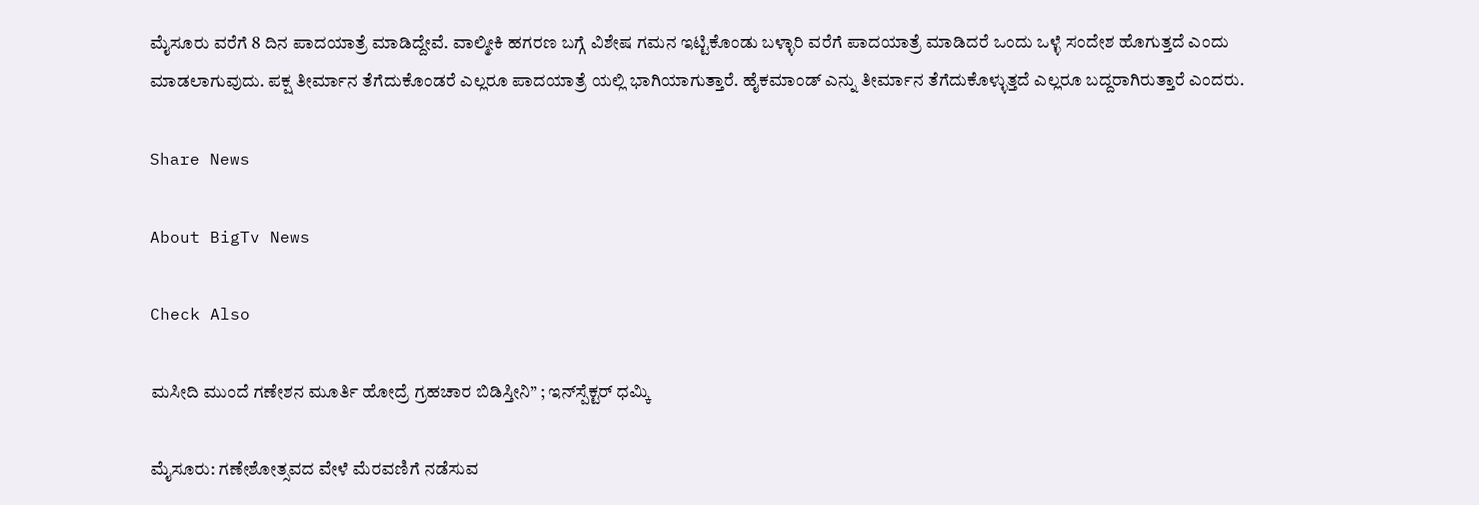ಮೈಸೂರು ವರೆಗೆ 8 ದಿನ ಪಾದಯಾತ್ರೆ ಮಾಡಿದ್ದೇವೆ. ವಾಲ್ಮೀಕಿ ಹಗರಣ ಬಗ್ಗೆ ವಿಶೇಷ ಗಮನ ಇಟ್ಟಿಕೊಂಡು ಬಳ್ಳಾರಿ ವರೆಗೆ ಪಾದಯಾತ್ರೆ ಮಾಡಿದರೆ ಒಂದು ಒಳ್ಳೆ ಸಂದೇಶ ಹೊಗುತ್ತದೆ ಎಂದು ಮಾಡಲಾಗುವುದು. ಪಕ್ಷ ತೀರ್ಮಾನ ತೆಗೆದುಕೊಂಡರೆ ಎಲ್ಲರೂ ಪಾದಯಾತ್ರೆ ಯಲ್ಲಿ ಭಾಗಿಯಾಗುತ್ತಾರೆ. ಹೈಕಮಾಂಡ್ ಎನ್ನು ತೀರ್ಮಾನ ತೆಗೆದುಕೊಳ್ಳುತ್ತದೆ ಎಲ್ಲರೂ ಬದ್ದರಾಗಿರುತ್ತಾರೆ ಎಂದರು.

Share News

About BigTv News

Check Also

ಮಸೀದಿ ಮುಂದೆ ಗಣೇಶನ ಮೂರ್ತಿ ಹೋದ್ರೆ ಗ್ರಹಚಾರ ಬಿಡಿಸ್ತೀನಿ” ; ಇನ್‌ಸ್ಪೆಕ್ಟರ್ ಧಮ್ಕಿ

ಮೈಸೂರು: ಗಣೇಶೋತ್ಸವದ ವೇಳೆ ಮೆರವಣಿಗೆ ನಡೆಸುವ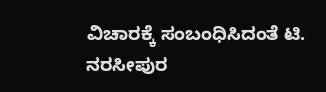ವಿಚಾರಕ್ಕೆ ಸಂಬಂಧಿಸಿದಂತೆ ಟಿ. ನರಸೀಪುರ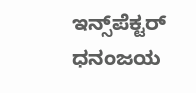ಇನ್ಸ್‌ಪೆಕ್ಟರ್ ಧನಂಜಯ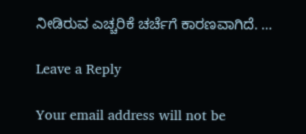ನೀಡಿರುವ ಎಚ್ಚರಿಕೆ ಚರ್ಚೆಗೆ ಕಾರಣವಾಗಿದೆ. …

Leave a Reply

Your email address will not be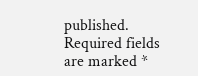published. Required fields are marked *